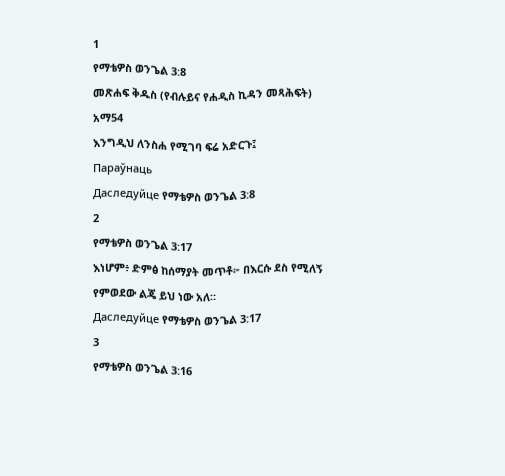1
የማቴዎስ ወንጌል 3:8
መጽሐፍ ቅዱስ (የብሉይና የሐዲስ ኪዳን መጻሕፍት)
አማ54
እንግዲህ ለንስሐ የሚገባ ፍሬ አድርጉ፤
Параўнаць
Даследуйце የማቴዎስ ወንጌል 3:8
2
የማቴዎስ ወንጌል 3:17
እነሆም፥ ድምፅ ከሰማያት መጥቶ፦ በእርሱ ደስ የሚለኝ የምወደው ልጄ ይህ ነው አለ።
Даследуйце የማቴዎስ ወንጌል 3:17
3
የማቴዎስ ወንጌል 3:16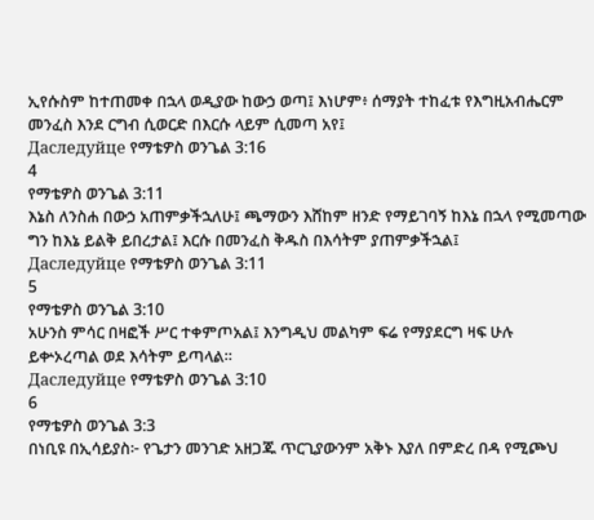ኢየሱስም ከተጠመቀ በኋላ ወዲያው ከውኃ ወጣ፤ እነሆም፥ ሰማያት ተከፈቱ የእግዚአብሔርም መንፈስ እንደ ርግብ ሲወርድ በእርሱ ላይም ሲመጣ አየ፤
Даследуйце የማቴዎስ ወንጌል 3:16
4
የማቴዎስ ወንጌል 3:11
እኔስ ለንስሐ በውኃ አጠምቃችኋለሁ፤ ጫማውን እሸከም ዘንድ የማይገባኝ ከእኔ በኋላ የሚመጣው ግን ከእኔ ይልቅ ይበረታል፤ እርሱ በመንፈስ ቅዱስ በእሳትም ያጠምቃችኋል፤
Даследуйце የማቴዎስ ወንጌል 3:11
5
የማቴዎስ ወንጌል 3:10
አሁንስ ምሳር በዛፎች ሥር ተቀምጦአል፤ እንግዲህ መልካም ፍሬ የማያደርግ ዛፍ ሁሉ ይቍኦረጣል ወደ እሳትም ይጣላል።
Даследуйце የማቴዎስ ወንጌል 3:10
6
የማቴዎስ ወንጌል 3:3
በነቢዩ በኢሳይያስ፦ የጌታን መንገድ አዘጋጁ ጥርጊያውንም አቅኑ እያለ በምድረ በዳ የሚጮህ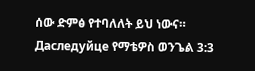ሰው ድምፅ የተባለለት ይህ ነውና።
Даследуйце የማቴዎስ ወንጌል 3:3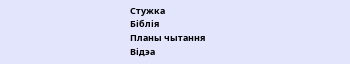Стужка
Біблія
Планы чытання
Відэа